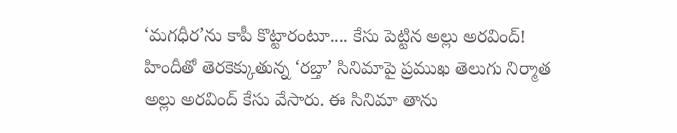‘మగధీర’ను కాపీ కొట్టారంటూ.... కేసు పెట్టిన అల్లు అరవింద్!
హిందీతో తెరకెక్కుతున్న ‘రబ్తా’ సినిమాపై ప్రముఖ తెలుగు నిర్మాత అల్లు అరవింద్ కేసు వేసారు. ఈ సినిమా తాను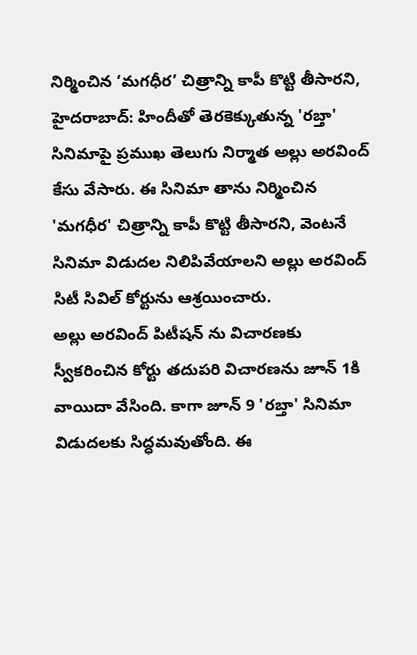నిర్మించిన ‘మగధీర’ చిత్రాన్ని కాపీ కొట్టి తీసారని,
హైదరాబాద్: హిందీతో తెరకెక్కుతున్న 'రబ్తా' సినిమాపై ప్రముఖ తెలుగు నిర్మాత అల్లు అరవింద్ కేసు వేసారు. ఈ సినిమా తాను నిర్మించిన 'మగధీర' చిత్రాన్ని కాపీ కొట్టి తీసారని, వెంటనే సినిమా విడుదల నిలిపివేయాలని అల్లు అరవింద్ సిటీ సివిల్ కోర్టును ఆశ్రయించారు.
అల్లు అరవింద్ పిటీషన్ ను విచారణకు స్వీకరించిన కోర్టు తదుపరి విచారణను జూన్ 1కి వాయిదా వేసింది. కాగా జూన్ 9 'రబ్తా' సినిమా విడుదలకు సిద్ధమవుతోంది. ఈ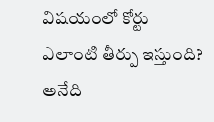విషయంలో కోర్టు ఎలాంటి తీర్పు ఇస్తుంది? అనేది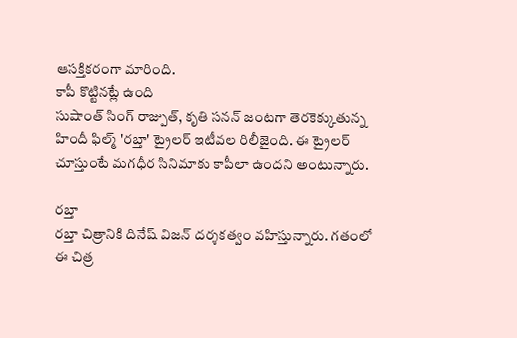ఆసక్తికరంగా మారింది.
కాపీ కొట్టినట్లే ఉంది
సుషాంత్ సింగ్ రాజ్పుత్, కృతి సనన్ జంటగా తెరకెక్కుతున్న హిందీ ఫిల్మ్ 'రబ్తా' ట్రైలర్ ఇటీవల రిలీజైంది. ఈ ట్రైలర్ చూస్తుంటే మగధీర సినిమాకు కాపీలా ఉందని అంటున్నారు.

రబ్తా
రబ్తా చిత్రానికి దినేష్ విజన్ దర్శకత్వం వహిస్తున్నారు. గతంలో ఈ చిత్ర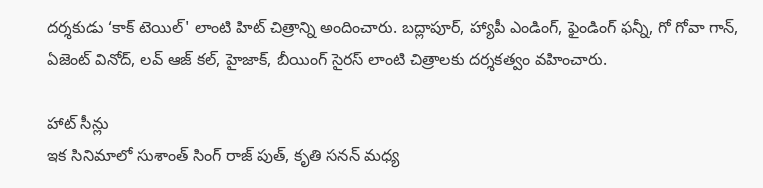దర్శకుడు ‘కాక్ టెయిల్' లాంటి హిట్ చిత్రాన్ని అందించారు. బద్లాపూర్, హ్యాపీ ఎండింగ్, ఫైండింగ్ ఫన్నీ, గో గోవా గాన్, ఏజెంట్ వినోద్, లవ్ ఆజ్ కల్, హైజాక్, బీయింగ్ సైరస్ లాంటి చిత్రాలకు దర్శకత్వం వహించారు.

హాట్ సీన్లు
ఇక సినిమాలో సుశాంత్ సింగ్ రాజ్ పుత్, కృతి సనన్ మధ్య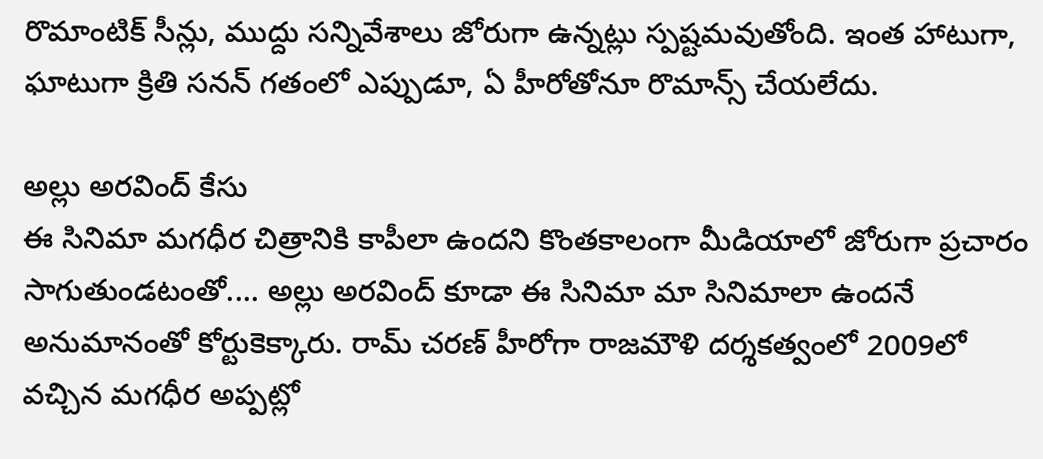రొమాంటిక్ సీన్లు, ముద్దు సన్నివేశాలు జోరుగా ఉన్నట్లు స్పష్టమవుతోంది. ఇంత హాటుగా, ఘాటుగా క్రితి సనన్ గతంలో ఎప్పుడూ, ఏ హీరోతోనూ రొమాన్స్ చేయలేదు.

అల్లు అరవింద్ కేసు
ఈ సినిమా మగధీర చిత్రానికి కాపీలా ఉందని కొంతకాలంగా మీడియాలో జోరుగా ప్రచారం సాగుతుండటంతో.... అల్లు అరవింద్ కూడా ఈ సినిమా మా సినిమాలా ఉందనే అనుమానంతో కోర్టుకెక్కారు. రామ్ చరణ్ హీరోగా రాజమౌళి దర్శకత్వంలో 2009లో వచ్చిన మగధీర అప్పట్లో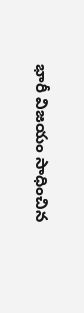భారీ విజయం సాధించిన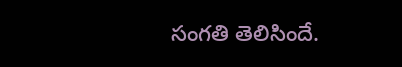సంగతి తెలిసిందే.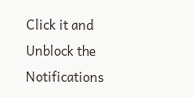Click it and Unblock the Notifications